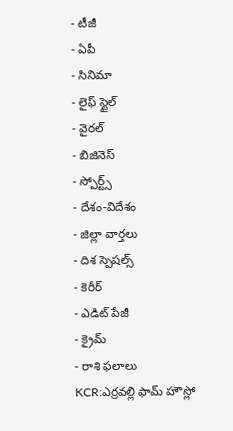- టీజీ
- ఏపీ
- సినిమా
- లైఫ్ స్టైల్
- వైరల్
- బిజినెస్
- స్పోర్ట్స్
- దేశం-విదేశం
- జిల్లా వార్తలు
- దిశ స్పెషల్స్
- కెరీర్
- ఎడిట్ పేజీ
- క్రైమ్
- రాశి ఫలాలు
KCR:ఎర్రవల్లి ఫామ్ హౌస్లో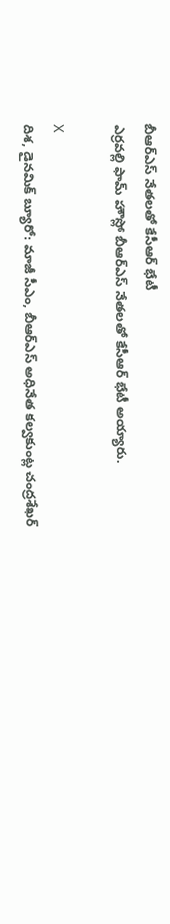బీఆర్ఎస్ నేతలతో కేసీఆర్ భేటీ
ఎర్రవల్లి ఫామ్ హౌస్లో బీఆర్ఎస్ నేతలతో కేసీఆర్ భేటీ అయ్యారు.

X
దిశ, డైనమిక్ బ్యూరో: మాజీ సీఎం, బీఆర్ఎస్ అధినేత కల్వకుంట్ల చంద్రశేఖర్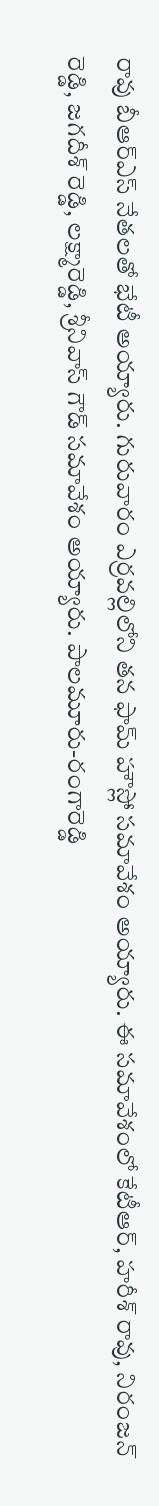రావు బీఆర్ఎస్ నేతలతో భేటీ అయ్యారు. గురువారం ఎర్రవల్లిలోని తన ఫామ్ హౌస్లో సమావేశం అయ్యారు. ఈ సమావేశంలో కేటీఆర్, హరీశ్ రావు, నిరంజన్ రెడ్డి, జగదీశ్ రెడ్డి, లక్ష్మారెడ్డి, శ్రీనివాస్ గౌడ్ సమావేశం అయ్యారు. పాలమూరు-రంగారెడ్డి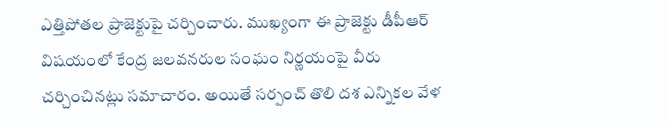ఎత్తిపోతల ప్రాజెక్టుపై చర్చించారు. ముఖ్యంగా ఈ ప్రాజెక్టు డీపీఆర్ విషయంలో కేంద్ర జలవనరుల సంఘం నిర్ణయంపై వీరు చర్చించినట్లు సమాచారం. అయితే సర్పంచ్ తొలి దశ ఎన్నికల వేళ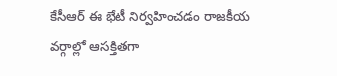కేసీఆర్ ఈ భేటీ నిర్వహించడం రాజకీయ వర్గాల్లో ఆసక్తితగా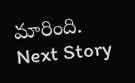మారింది.
Next Story